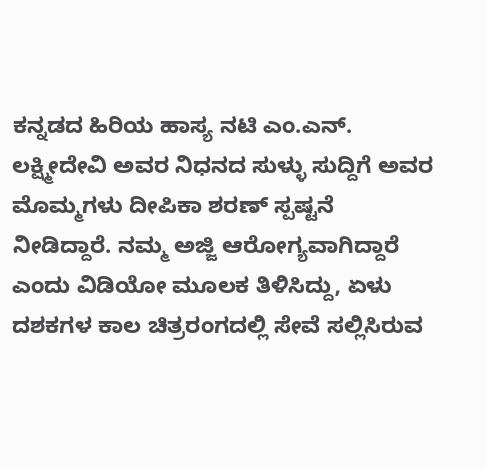ಕನ್ನಡದ ಹಿರಿಯ ಹಾಸ್ಯ ನಟಿ ಎಂ.ಎನ್. ಲಕ್ಷ್ಮೀದೇವಿ ಅವರ ನಿಧನದ ಸುಳ್ಳು ಸುದ್ದಿಗೆ ಅವರ ಮೊಮ್ಮಗಳು ದೀಪಿಕಾ ಶರಣ್ ಸ್ಪಷ್ಟನೆ ನೀಡಿದ್ದಾರೆ. ನಮ್ಮ ಅಜ್ಜಿ ಆರೋಗ್ಯವಾಗಿದ್ದಾರೆ ಎಂದು ವಿಡಿಯೋ ಮೂಲಕ ತಿಳಿಸಿದ್ದು, ಏಳು ದಶಕಗಳ ಕಾಲ ಚಿತ್ರರಂಗದಲ್ಲಿ ಸೇವೆ ಸಲ್ಲಿಸಿರುವ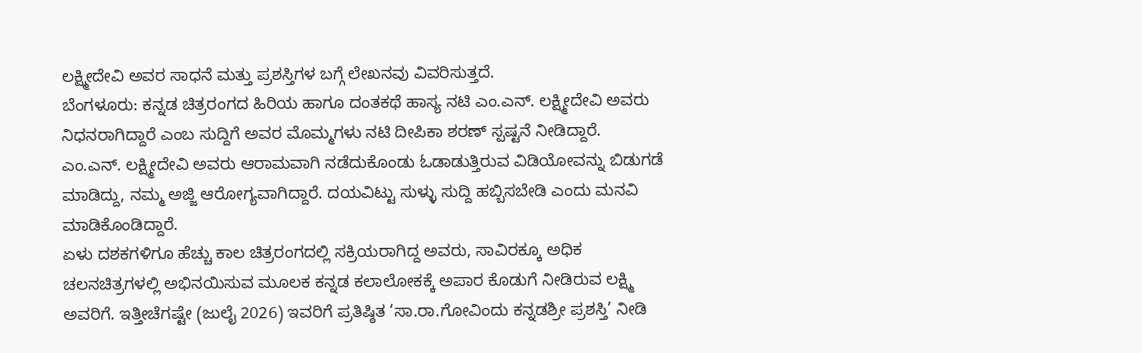ಲಕ್ಷ್ಮೀದೇವಿ ಅವರ ಸಾಧನೆ ಮತ್ತು ಪ್ರಶಸ್ತಿಗಳ ಬಗ್ಗೆ ಲೇಖನವು ವಿವರಿಸುತ್ತದೆ.
ಬೆಂಗಳೂರು: ಕನ್ನಡ ಚಿತ್ರರಂಗದ ಹಿರಿಯ ಹಾಗೂ ದಂತಕಥೆ ಹಾಸ್ಯ ನಟಿ ಎಂ.ಎನ್. ಲಕ್ಷ್ಮೀದೇವಿ ಅವರು ನಿಧನರಾಗಿದ್ದಾರೆ ಎಂಬ ಸುದ್ದಿಗೆ ಅವರ ಮೊಮ್ಮಗಳು ನಟಿ ದೀಪಿಕಾ ಶರಣ್ ಸ್ಪಷ್ಟನೆ ನೀಡಿದ್ದಾರೆ. ಎಂ.ಎನ್. ಲಕ್ಷ್ಮೀದೇವಿ ಅವರು ಆರಾಮವಾಗಿ ನಡೆದುಕೊಂಡು ಓಡಾಡುತ್ತಿರುವ ವಿಡಿಯೋವನ್ನು ಬಿಡುಗಡೆ ಮಾಡಿದ್ದು, ನಮ್ಮ ಅಜ್ಜಿ ಆರೋಗ್ಯವಾಗಿದ್ದಾರೆ. ದಯವಿಟ್ಟು ಸುಳ್ಳು ಸುದ್ದಿ ಹಬ್ಬಿಸಬೇಡಿ ಎಂದು ಮನವಿ ಮಾಡಿಕೊಂಡಿದ್ದಾರೆ.
ಏಳು ದಶಕಗಳಿಗೂ ಹೆಚ್ಚು ಕಾಲ ಚಿತ್ರರಂಗದಲ್ಲಿ ಸಕ್ರಿಯರಾಗಿದ್ದ ಅವರು, ಸಾವಿರಕ್ಕೂ ಅಧಿಕ ಚಲನಚಿತ್ರಗಳಲ್ಲಿ ಅಭಿನಯಿಸುವ ಮೂಲಕ ಕನ್ನಡ ಕಲಾಲೋಕಕ್ಕೆ ಅಪಾರ ಕೊಡುಗೆ ನೀಡಿರುವ ಲಕ್ಷ್ಮಿ ಅವರಿಗೆ. ಇತ್ತೀಚೆಗಷ್ಟೇ (ಜುಲೈ 2026) ಇವರಿಗೆ ಪ್ರತಿಷ್ಠಿತ ‘ಸಾ.ರಾ.ಗೋವಿಂದು ಕನ್ನಡಶ್ರೀ ಪ್ರಶಸ್ತಿ’ ನೀಡಿ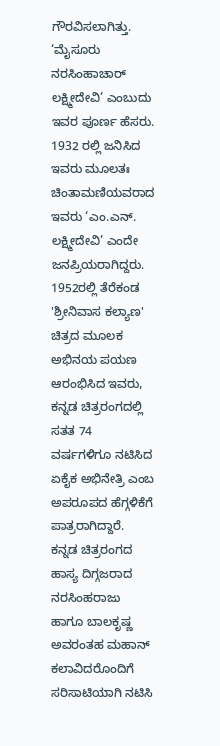ಗೌರವಿಸಲಾಗಿತ್ತು.
‘ಮೈಸೂರು ನರಸಿಂಹಾಚಾರ್ ಲಕ್ಷ್ಮೀದೇವಿ’ ಎಂಬುದು ಇವರ ಪೂರ್ಣ ಹೆಸರು. 1932 ರಲ್ಲಿ ಜನಿಸಿದ ಇವರು ಮೂಲತಃ ಚಿಂತಾಮಣಿಯವರಾದ ಇವರು ‘ಎಂ.ಎನ್. ಲಕ್ಷ್ಮೀದೇವಿ’ ಎಂದೇ ಜನಪ್ರಿಯರಾಗಿದ್ದರು. 1952ರಲ್ಲಿ ತೆರೆಕಂಡ 'ಶ್ರೀನಿವಾಸ ಕಲ್ಯಾಣ' ಚಿತ್ರದ ಮೂಲಕ ಅಭಿನಯ ಪಯಣ ಆರಂಭಿಸಿದ ಇವರು, ಕನ್ನಡ ಚಿತ್ರರಂಗದಲ್ಲಿ ಸತತ 74 ವರ್ಷಗಳಿಗೂ ನಟಿಸಿದ ಏಕೈಕ ಅಭಿನೇತ್ರಿ ಎಂಬ ಅಪರೂಪದ ಹೆಗ್ಗಳಿಕೆಗೆ ಪಾತ್ರರಾಗಿದ್ದಾರೆ.
ಕನ್ನಡ ಚಿತ್ರರಂಗದ ಹಾಸ್ಯ ದಿಗ್ಗಜರಾದ ನರಸಿಂಹರಾಜು ಹಾಗೂ ಬಾಲಕೃಷ್ಣ ಅವರಂತಹ ಮಹಾನ್ ಕಲಾವಿದರೊಂದಿಗೆ ಸರಿಸಾಟಿಯಾಗಿ ನಟಿಸಿ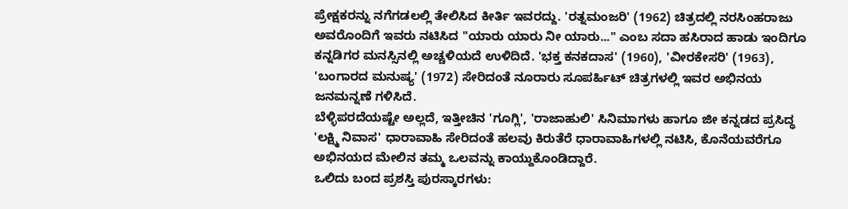ಪ್ರೇಕ್ಷಕರನ್ನು ನಗೆಗಡಲಲ್ಲಿ ತೇಲಿಸಿದ ಕೀರ್ತಿ ಇವರದ್ದು. 'ರತ್ನಮಂಜರಿ' (1962) ಚಿತ್ರದಲ್ಲಿ ನರಸಿಂಹರಾಜು ಅವರೊಂದಿಗೆ ಇವರು ನಟಿಸಿದ "ಯಾರು ಯಾರು ನೀ ಯಾರು..." ಎಂಬ ಸದಾ ಹಸಿರಾದ ಹಾಡು ಇಂದಿಗೂ ಕನ್ನಡಿಗರ ಮನಸ್ಸಿನಲ್ಲಿ ಅಚ್ಚಳಿಯದೆ ಉಳಿದಿದೆ. 'ಭಕ್ತ ಕನಕದಾಸ' (1960), 'ವೀರಕೇಸರಿ' (1963), 'ಬಂಗಾರದ ಮನುಷ್ಯ' (1972) ಸೇರಿದಂತೆ ನೂರಾರು ಸೂಪರ್ಹಿಟ್ ಚಿತ್ರಗಳಲ್ಲಿ ಇವರ ಅಭಿನಯ ಜನಮನ್ನಣೆ ಗಳಿಸಿದೆ.
ಬೆಳ್ಳಿಪರದೆಯಷ್ಟೇ ಅಲ್ಲದೆ, ಇತ್ತೀಚಿನ 'ಗೂಗ್ಲಿ', 'ರಾಜಾಹುಲಿ' ಸಿನಿಮಾಗಳು ಹಾಗೂ ಜೀ ಕನ್ನಡದ ಪ್ರಸಿದ್ಧ 'ಲಕ್ಷ್ಮಿ ನಿವಾಸ' ಧಾರಾವಾಹಿ ಸೇರಿದಂತೆ ಹಲವು ಕಿರುತೆರೆ ಧಾರಾವಾಹಿಗಳಲ್ಲಿ ನಟಿಸಿ, ಕೊನೆಯವರೆಗೂ ಅಭಿನಯದ ಮೇಲಿನ ತಮ್ಮ ಒಲವನ್ನು ಕಾಯ್ದುಕೊಂಡಿದ್ದಾರೆ.
ಒಲಿದು ಬಂದ ಪ್ರಶಸ್ತಿ ಪುರಸ್ಕಾರಗಳು: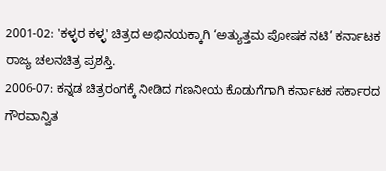2001-02: 'ಕಳ್ಳರ ಕಳ್ಳ' ಚಿತ್ರದ ಅಭಿನಯಕ್ಕಾಗಿ ‘ಅತ್ಯುತ್ತಮ ಪೋಷಕ ನಟಿ’ ಕರ್ನಾಟಕ ರಾಜ್ಯ ಚಲನಚಿತ್ರ ಪ್ರಶಸ್ತಿ.
2006-07: ಕನ್ನಡ ಚಿತ್ರರಂಗಕ್ಕೆ ನೀಡಿದ ಗಣನೀಯ ಕೊಡುಗೆಗಾಗಿ ಕರ್ನಾಟಕ ಸರ್ಕಾರದ ಗೌರವಾನ್ವಿತ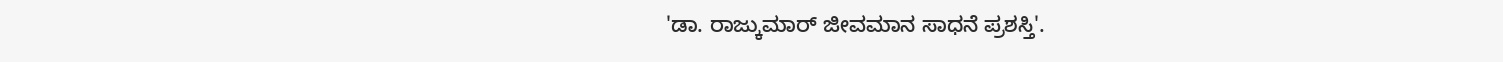'ಡಾ. ರಾಜ್ಕುಮಾರ್ ಜೀವಮಾನ ಸಾಧನೆ ಪ್ರಶಸ್ತಿ'.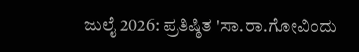ಜುಲೈ 2026: ಪ್ರತಿಷ್ಠಿತ 'ಸಾ.ರಾ.ಗೋವಿಂದು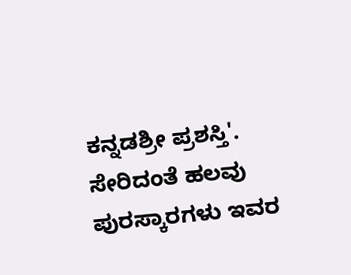ಕನ್ನಡಶ್ರೀ ಪ್ರಶಸ್ತಿ'. ಸೇರಿದಂತೆ ಹಲವು ಪುರಸ್ಕಾರಗಳು ಇವರ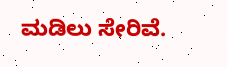ಮಡಿಲು ಸೇರಿವೆ.